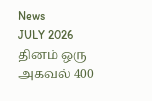News
JULY 2026
தினம் ஒரு அகவல் 400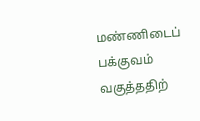மண்ணிடைப் பக்குவம் வகுத்ததிற்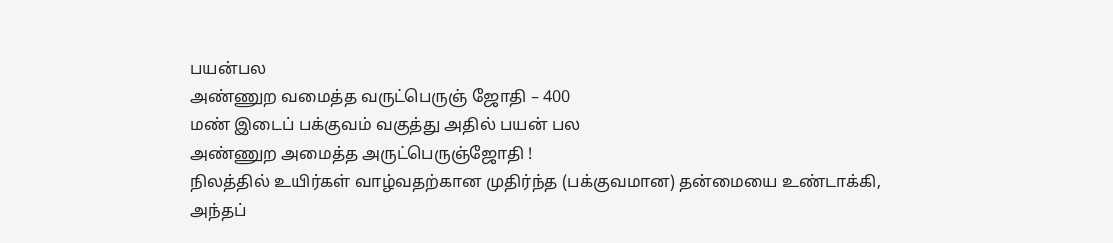பயன்பல
அண்ணுற வமைத்த வருட்பெருஞ் ஜோதி – 400
மண் இடைப் பக்குவம் வகுத்து அதில் பயன் பல
அண்ணுற அமைத்த அருட்பெருஞ்ஜோதி !
நிலத்தில் உயிர்கள் வாழ்வதற்கான முதிர்ந்த (பக்குவமான) தன்மையை உண்டாக்கி, அந்தப்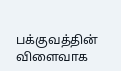பக்குவத்தின் விளைவாக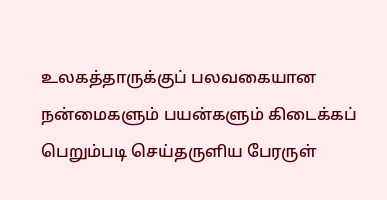உலகத்தாருக்குப் பலவகையான நன்மைகளும் பயன்களும் கிடைக்கப் பெறும்படி செய்தருளிய பேரருள்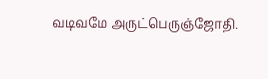வடிவமே அருட்பெருஞ்ஜோதி.